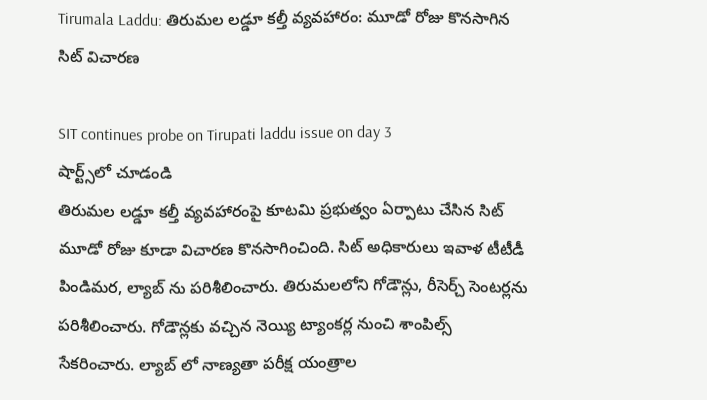Tirumala Laddu: తిరుమల లడ్డూ కల్తీ వ్యవహారం: మూడో రోజు కొనసాగిన సిట్ విచారణ

SIT continues probe on Tirupati laddu issue on day 3
షార్ట్స్‌లో చూడండి
తిరుమల లడ్డూ కల్తీ వ్యవహారంపై కూటమి ప్రభుత్వం ఏర్పాటు చేసిన సిట్ మూడో రోజు కూడా విచారణ కొనసాగించింది. సిట్ అధికారులు ఇవాళ టీటీడీ పిండిమర, ల్యాబ్ ను పరిశీలించారు. తిరుమలలోని గోడౌన్లు, రీసెర్చ్ సెంటర్లను పరిశీలించారు. గోడౌన్లకు వచ్చిన నెయ్యి ట్యాంకర్ల నుంచి శాంపిల్స్ సేకరించారు. ల్యాబ్ లో నాణ్యతా పరీక్ష యంత్రాల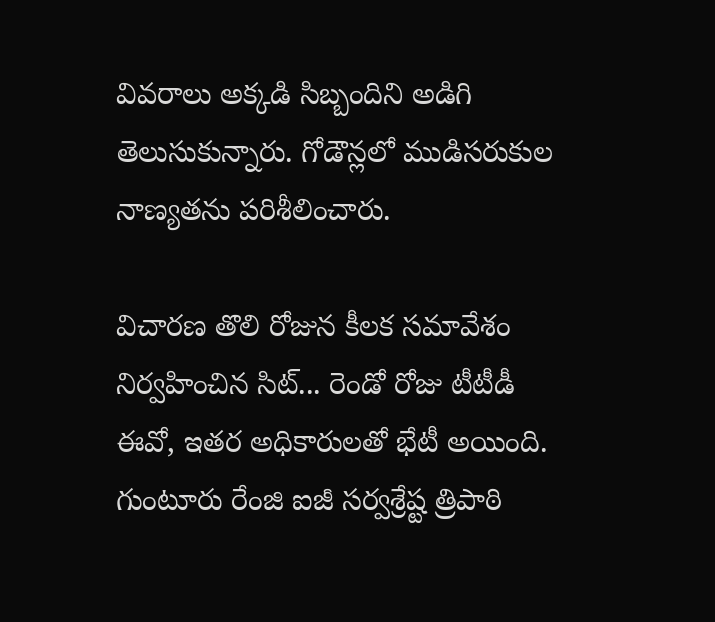వివరాలు అక్కడి సిబ్బందిని అడిగి తెలుసుకున్నారు. గోడౌన్లలో ముడిసరుకుల నాణ్యతను పరిశీలించారు.

విచారణ తొలి రోజున కీలక సమావేశం నిర్వహించిన సిట్... రెండో రోజు టీటీడీ ఈవో, ఇతర అధికారులతో భేటీ అయింది. గుంటూరు రేంజి ఐజీ సర్వశ్రేష్ట త్రిపాఠి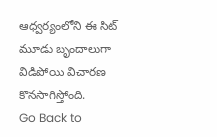ఆధ్వర్యంలోని ఈ సిట్ మూడు బృందాలుగా విడిపోయి విచారణ కొనసాగిస్తోంది.
Go Back to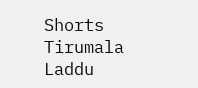Shorts
Tirumala Laddu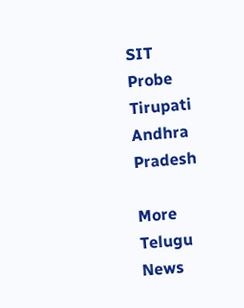SIT
Probe
Tirupati
Andhra Pradesh

More Telugu News